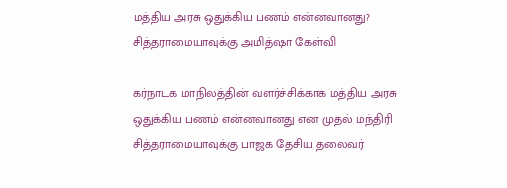மத்திய அரசு ஒதுக்கிய பணம் என்னவானது? சித்தராமையாவுக்கு அமித்ஷா கேள்வி

கர்நாடக மாநிலத்தின் வளர்ச்சிக்காக மத்திய அரசு ஒதுக்கிய பணம் என்னவானது என முதல் மந்திரி சித்தராமையாவுக்கு பாஜக தேசிய தலைவர்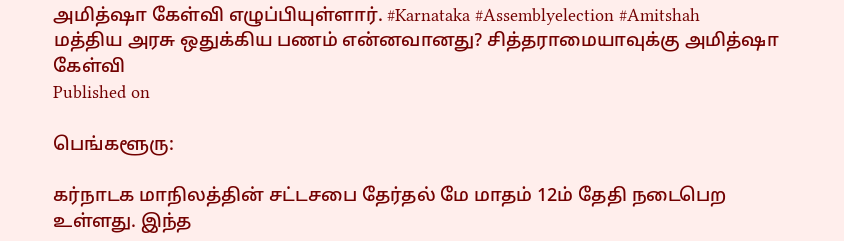அமித்ஷா கேள்வி எழுப்பியுள்ளார். #Karnataka #Assemblyelection #Amitshah
மத்திய அரசு ஒதுக்கிய பணம் என்னவானது? சித்தராமையாவுக்கு அமித்ஷா கேள்வி
Published on

பெங்களூரு:

கர்நாடக மாநிலத்தின் சட்டசபை தேர்தல் மே மாதம் 12ம் தேதி நடைபெற உள்ளது. இந்த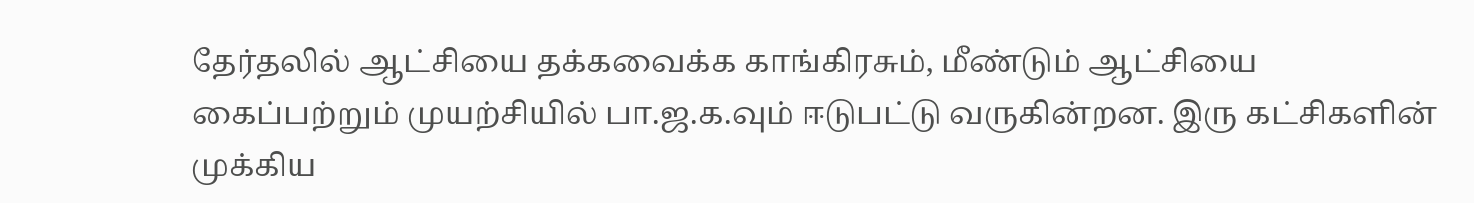தேர்தலில் ஆட்சியை தக்கவைக்க காங்கிரசும், மீண்டும் ஆட்சியை கைப்பற்றும் முயற்சியில் பா.ஜ.க.வும் ஈடுபட்டு வருகின்றன. இரு கட்சிகளின் முக்கிய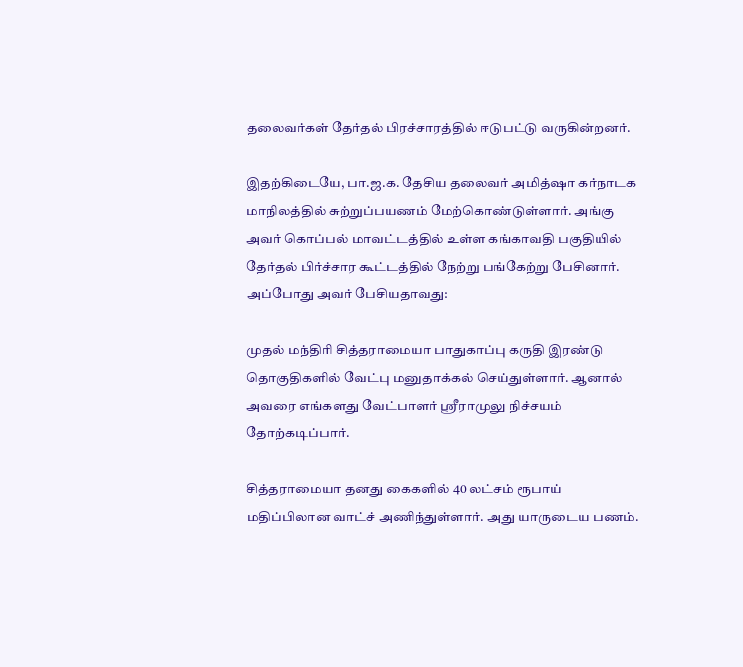தலைவர்கள் தேர்தல் பிரச்சாரத்தில் ஈடுபட்டு வருகின்றனர்.

இதற்கிடையே, பா.ஜ.க. தேசிய தலைவர் அமித்ஷா கர்நாடக மாநிலத்தில் சுற்றுப்பயணம் மேற்கொண்டுள்ளார். அங்கு அவர் கொப்பல் மாவட்டத்தில் உள்ள கங்காவதி பகுதியில் தேர்தல் பிர்ச்சார கூட்டத்தில் நேற்று பங்கேற்று பேசினார். அப்போது அவர் பேசியதாவது:

முதல் மந்திரி சித்தராமையா பாதுகாப்பு கருதி இரண்டு தொகுதிகளில் வேட்பு மனுதாக்கல் செய்துள்ளார். ஆனால் அவரை எங்களது வேட்பாளர் ஸ்ரீராமுலு நிச்சயம் தோற்கடிப்பார்.

சித்தராமையா தனது கைகளில் 40 லட்சம் ரூபாய் மதிப்பிலான வாட்ச் அணிந்துள்ளார். அது யாருடைய பணம்.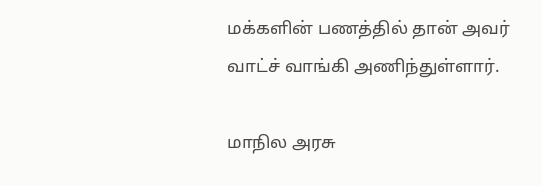மக்களின் பணத்தில் தான் அவர் வாட்ச் வாங்கி அணிந்துள்ளார்.

மாநில அரசு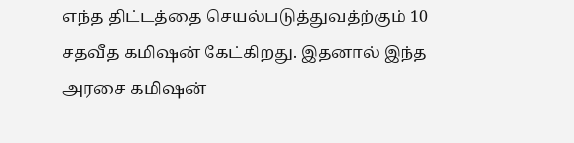எந்த திட்டத்தை செயல்படுத்துவத்ற்கும் 10 சதவீத கமிஷன் கேட்கிறது. இதனால் இந்த அரசை கமிஷன்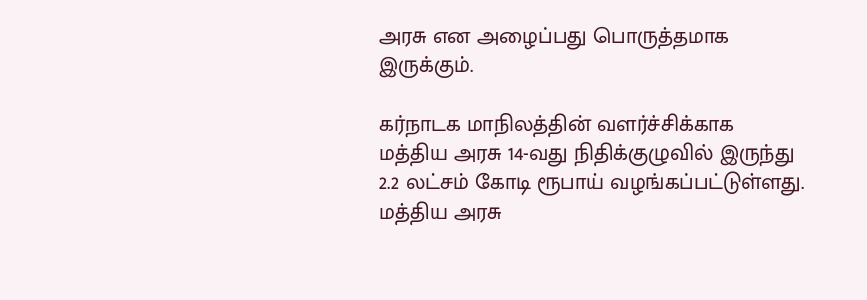அரசு என அழைப்பது பொருத்தமாக இருக்கும்.

கர்நாடக மாநிலத்தின் வளர்ச்சிக்காக மத்திய அரசு 14-வது நிதிக்குழுவில் இருந்து 2.2 லட்சம் கோடி ரூபாய் வழங்கப்பட்டுள்ளது. மத்திய அரசு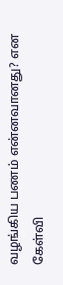வழங்கிய பணம் என்னவானது? என கேள்வி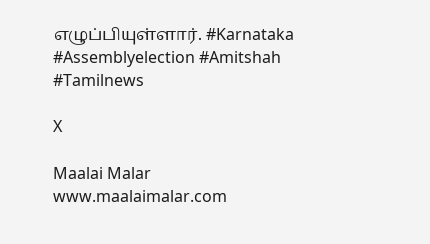எழுப்பியுள்ளார். #Karnataka #Assemblyelection #Amitshah #Tamilnews

X

Maalai Malar
www.maalaimalar.com